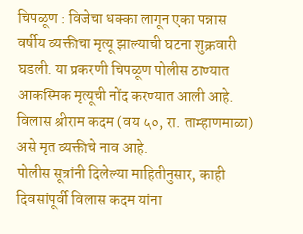चिपळूण : विजेचा धक्का लागून एका पन्नास वर्षीय व्यक्तीचा मृत्यू झाल्याची घटना शुक्रवारी घडली. या प्रकरणी चिपळूण पोलीस ठाण्यात आकस्मिक मृत्यूची नोंद करण्यात आली आहे. विलास श्रीराम कदम (वय ५०, रा. ताम्हाणमाळा) असे मृत व्यक्तीचे नाव आहे.
पोलीस सूत्रांनी दिलेल्या माहितीनुसार, काही दिवसांपूर्वी विलास कदम यांना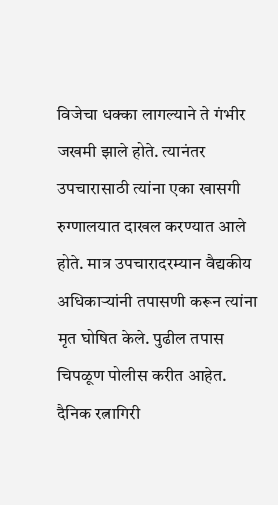विजेचा धक्का लागल्याने ते गंभीर जखमी झाले होते. त्यानंतर उपचारासाठी त्यांना एका खासगी रुग्णालयात दाखल करण्यात आले होते. मात्र उपचारादरम्यान वैद्यकीय अधिकाऱ्यांनी तपासणी करून त्यांना मृत घोषित केले. पुढील तपास चिपळूण पोलीस करीत आहेत.
दैनिक रत्नागिरी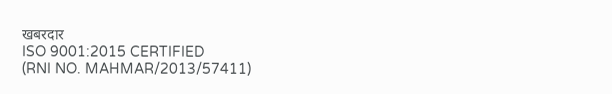खबरदार
ISO 9001:2015 CERTIFIED
(RNI NO. MAHMAR/2013/57411)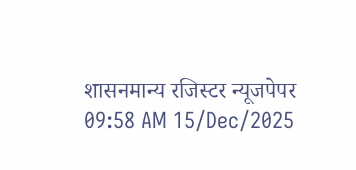शासनमान्य रजिस्टर न्यूजपेपर
09:58 AM 15/Dec/2025